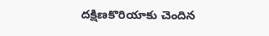దక్షిణకొరియాకు చెందిన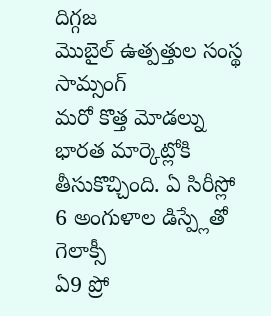దిగ్గజ
మొబైల్ ఉత్పత్తుల సంస్థ సామ్సంగ్
మరో కొత్త మోడల్ను భారత మార్కెట్లోకి
తీసుకొచ్చింది. ఏ సిరీస్లో
6 అంగుళాల డిస్ప్లేతో గెలాక్సీ
ఏ9 ప్రో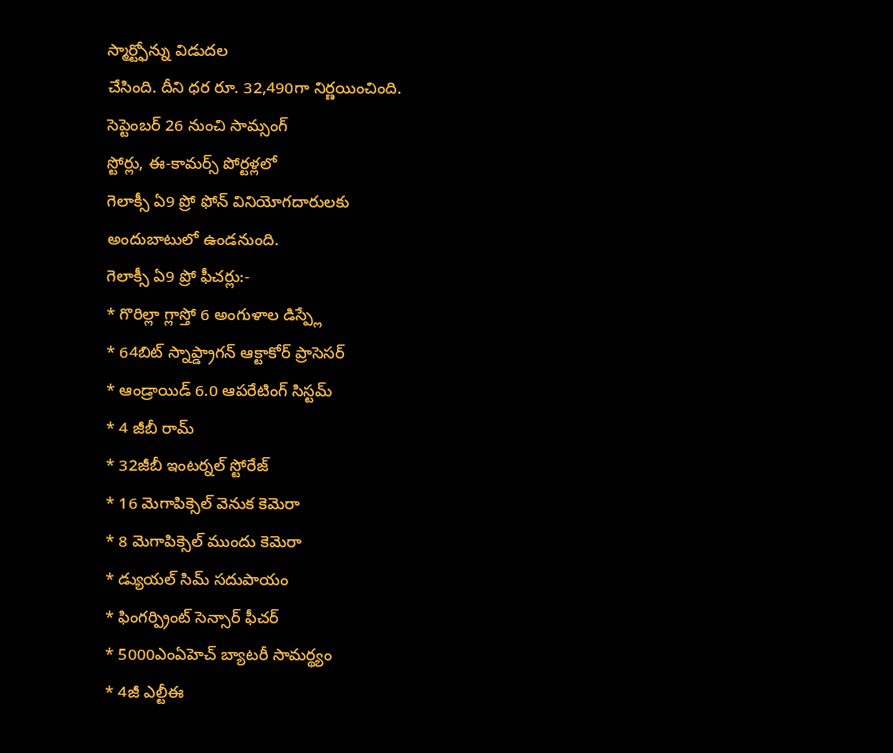స్మార్ట్ఫోన్ను విడుదల
చేసింది. దీని ధర రూ. 32,490గా నిర్ణయించింది.
సెప్టెంబర్ 26 నుంచి సామ్సంగ్
స్టోర్లు, ఈ-కామర్స్ పోర్టళ్లలో
గెలాక్సీ ఏ9 ప్రో ఫోన్ వినియోగదారులకు
అందుబాటులో ఉండనుంది.
గెలాక్సీ ఏ9 ప్రో ఫీచర్లు:-
* గొరిల్లా గ్లాస్తో 6 అంగుళాల డిస్ప్లే
* 64బిట్ స్నాప్డ్రాగన్ ఆక్టాకోర్ ప్రాసెసర్
* ఆండ్రాయిడ్ 6.0 ఆపరేటింగ్ సిస్టమ్
* 4 జీబీ రామ్
* 32జీబీ ఇంటర్నల్ స్టోరేజ్
* 16 మెగాపిక్సెల్ వెనుక కెమెరా
* 8 మెగాపిక్సెల్ ముందు కెమెరా
* డ్యుయల్ సిమ్ సదుపాయం
* ఫింగర్ప్రింట్ సెన్సార్ ఫీచర్
* 5000ఎంఏహెచ్ బ్యాటరీ సామర్థ్యం
* 4జీ ఎల్టీఈ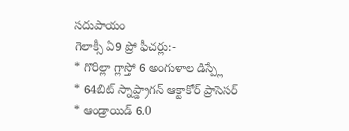సదుపాయం
గెలాక్సీ ఏ9 ప్రో ఫీచర్లు:-
* గొరిల్లా గ్లాస్తో 6 అంగుళాల డిస్ప్లే
* 64బిట్ స్నాప్డ్రాగన్ ఆక్టాకోర్ ప్రాసెసర్
* ఆండ్రాయిడ్ 6.0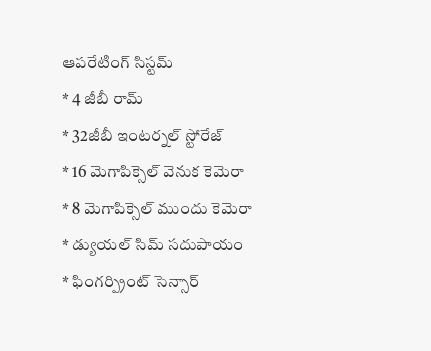ఆపరేటింగ్ సిస్టమ్
* 4 జీబీ రామ్
* 32జీబీ ఇంటర్నల్ స్టోరేజ్
* 16 మెగాపిక్సెల్ వెనుక కెమెరా
* 8 మెగాపిక్సెల్ ముందు కెమెరా
* డ్యుయల్ సిమ్ సదుపాయం
* ఫింగర్ప్రింట్ సెన్సార్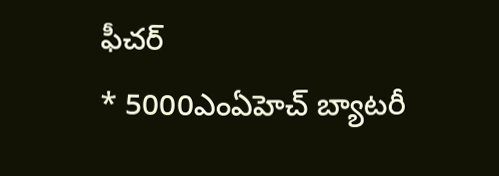ఫీచర్
* 5000ఎంఏహెచ్ బ్యాటరీ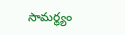సామర్థ్యం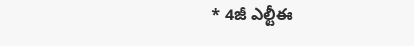* 4జీ ఎల్టీఈ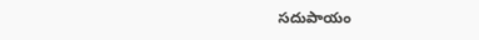సదుపాయం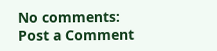No comments:
Post a Comment